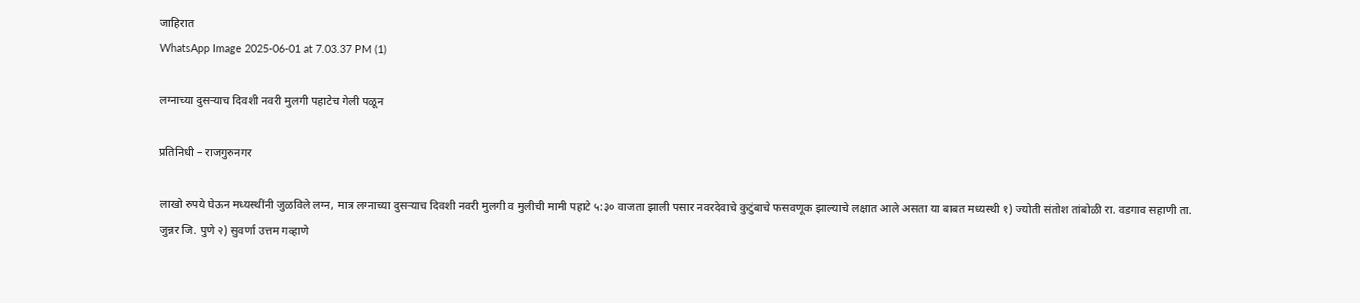जाहिरात
WhatsApp Image 2025-06-01 at 7.03.37 PM (1)

लग्नाच्या दुसऱ्याच दिवशी नवरी मुलगी पहाटेच गेली पळून

प्रतिनिधी – राजगुरुनगर

लाखो रुपये घेऊन मध्यस्थींनी जुळविले लग्न, मात्र लग्नाच्या दुसऱ्याच दिवशी नवरी मुलगी व मुलीची मामी पहाटे ५:३० वाजता झाली पसार नवरदेवाचे कुटुंबाचे फसवणूक झाल्याचे लक्षात आले असता या बाबत मध्यस्थी १) ज्योती संतोश तांबोळी रा. वडगाव सहाणी ता. जुन्नर जि. पुणे २) सुवर्णा उत्तम गव्हाणे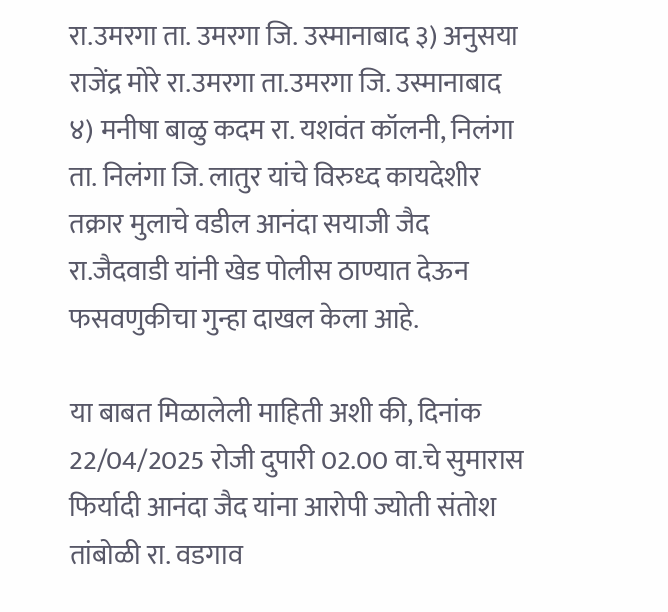रा.उमरगा ता. उमरगा जि. उस्मानाबाद ३) अनुसया राजेंद्र मोरे रा.उमरगा ता.उमरगा जि. उस्मानाबाद ४) मनीषा बाळु कदम रा. यशवंत कॉलनी, निलंगा ता. निलंगा जि. लातुर यांचे विरुध्द कायदेशीर तक्रार मुलाचे वडील आनंदा सयाजी जैद रा.जैदवाडी यांनी खेड पोलीस ठाण्यात देऊन फसवणुकीचा गुन्हा दाखल केला आहे.

या बाबत मिळालेली माहिती अशी की, दिनांक 22/04/2025 रोजी दुपारी 02.00 वा.चे सुमारास फिर्यादी आनंदा जैद यांना आरोपी ज्योती संतोश तांबोळी रा. वडगाव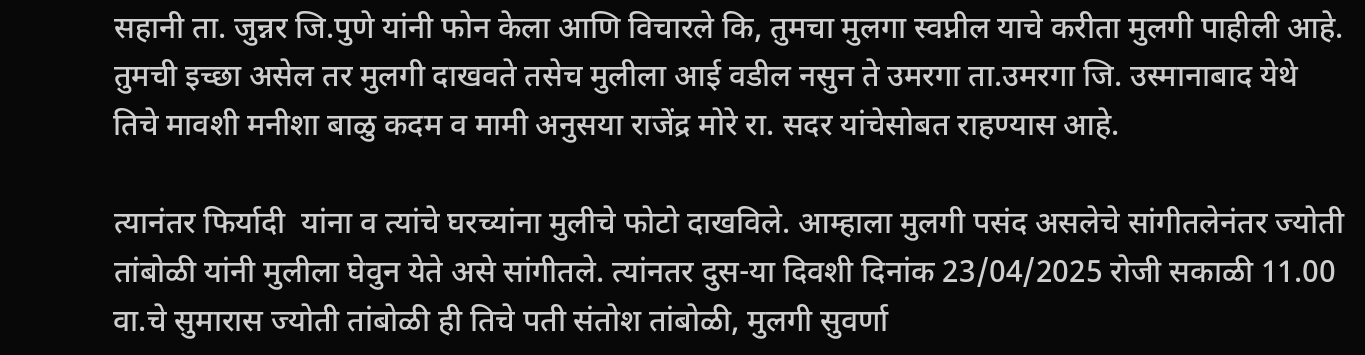सहानी ता. जुन्नर जि.पुणे यांनी फोन केला आणि विचारले कि, तुमचा मुलगा स्वप्नील याचे करीता मुलगी पाहीली आहे. तुमची इच्छा असेल तर मुलगी दाखवते तसेच मुलीला आई वडील नसुन ते उमरगा ता.उमरगा जि. उस्मानाबाद येथे तिचे मावशी मनीशा बाळु कदम व मामी अनुसया राजेंद्र मोरे रा. सदर यांचेसोबत राहण्यास आहे.

त्यानंतर फिर्यादी  यांना व त्यांचे घरच्यांना मुलीचे फोटो दाखविले. आम्हाला मुलगी पसंद असलेचे सांगीतलेनंतर ज्योती तांबोळी यांनी मुलीला घेवुन येते असे सांगीतले. त्यांनतर दुस-या दिवशी दिनांक 23/04/2025 रोजी सकाळी 11.00 वा.चे सुमारास ज्योती तांबोळी ही तिचे पती संतोश तांबोळी, मुलगी सुवर्णा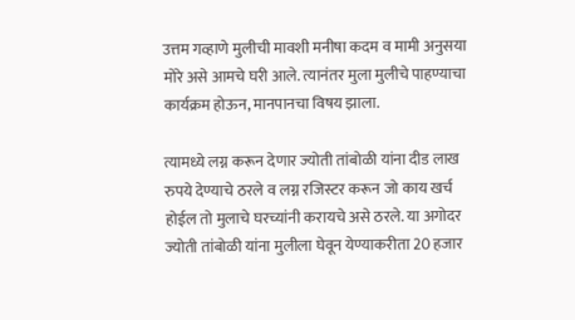उत्तम गव्हाणे मुलीची मावशी मनीषा कदम व मामी अनुसया मोरे असे आमचे घरी आले. त्यानंतर मुला मुलीचे पाहण्याचा कार्यक्रम होऊन, मानपानचा विषय झाला.

त्यामध्ये लग्न करून देणार ज्योती तांबोळी यांना दीड लाख रुपये देण्याचे ठरले व लग्न रजिस्टर करून जो काय खर्च होईल तो मुलाचे घरच्यांनी करायचे असे ठरले. या अगोदर ज्योती तांबोळी यांना मुलीला घेवून येण्याकरीता 20 हजार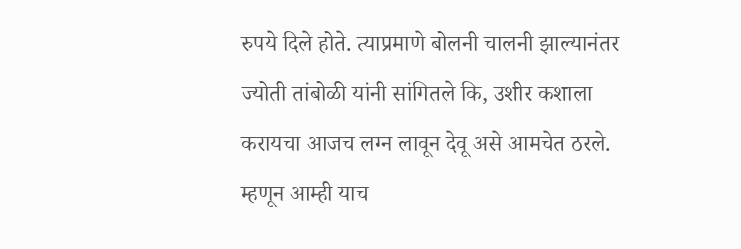रुपये दिले होते. त्याप्रमाणे बोलनी चालनी झाल्यानंतर ज्योती तांबोळी यांनी सांगितले कि, उशीर कशाला करायचा आजच लग्न लावून देवू असे आमचेत ठरले. म्हणून आम्ही याच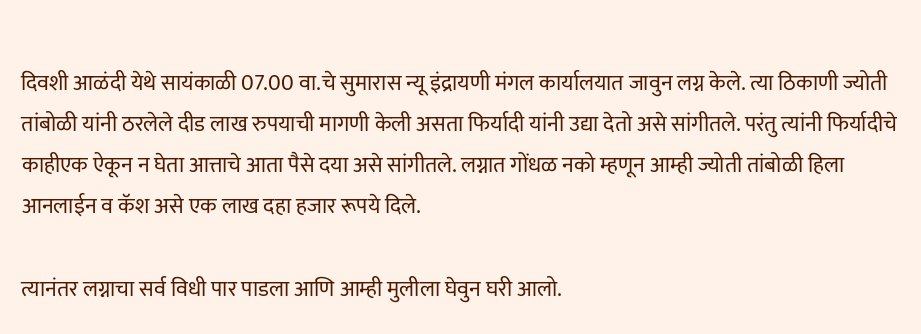दिवशी आळंदी येथे सायंकाळी 07.00 वा.चे सुमारास न्यू इंद्रायणी मंगल कार्यालयात जावुन लग्न केले. त्या ठिकाणी ज्योती तांबोळी यांनी ठरलेले दीड लाख रुपयाची मागणी केली असता फिर्यादी यांनी उद्या देतो असे सांगीतले. परंतु त्यांनी फिर्यादीचे काहीएक ऐकून न घेता आत्ताचे आता पैसे दया असे सांगीतले. लग्नात गोंधळ नको म्हणून आम्ही ज्योती तांबोळी हिला आनलाईन व कॅश असे एक लाख दहा हजार रूपये दिले.

त्यानंतर लग्नाचा सर्व विधी पार पाडला आणि आम्ही मुलीला घेवुन घरी आलो.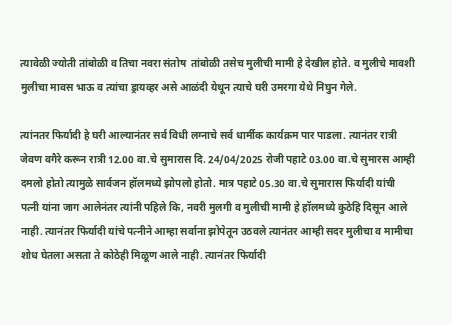त्यावेळी ज्योती तांबोळी व तिचा नवरा संतोष  तांबोळी तसेच मुलीची मामी हे देखील होते. व मुलीचे मावशी मुलीचा मावस भाऊ व त्यांचा ड्रायव्हर असे आळंदी येथून त्याचे घरी उमरगा येथे निघुन गेले.

त्यांनतर फिर्यादी हे घरी आल्यानंतर सर्व विधी लग्नाचे सर्व धार्मीक कार्यक्रम पार पाडला. त्यानंतर रात्री जेवण वगैरे करून रात्री 12.00 वा.चे सुमारास दि. 24/04/2025 रोजी पहाटे 03.00 वा.चे सुमारस आम्ही दमलो होतो त्यामुळे सार्वजन हॉलमध्ये झोपलो होतो. मात्र पहाटे 05.30 वा.चे सुमारास फिर्यादी यांची पत्नी यांना जाग आलेनंतर त्यांनी पहिले कि, नवरी मुलगी व मुलीची मामी हे हॉलमध्ये कुठेहि दिसून आले नाही. त्यानंतर फिर्यादी यांचे पत्नीने आम्हा सर्वाना झोपेतून उठवले त्यानंतर आम्ही सदर मुलीचा व मामीचा शोध घेतला असता ते कोठेही मिळूण आले नाही. त्यानंतर फिर्यादी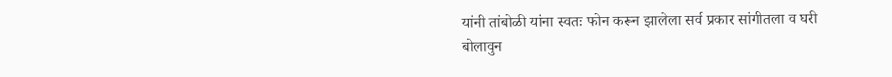यांनी तांबोळी यांना स्वतः फोन करून झालेला सर्व प्रकार सांगीतला व घरी बोलावुन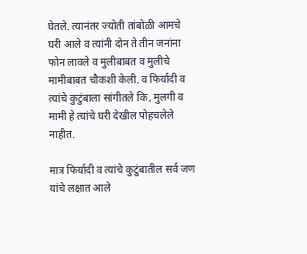घेतले. त्यानंतर ज्योती तांबोळी आमचे घरी आले व त्यांनी दोन ते तीन जनांना फोन लावले व मुलीबाबत व मुलीचे मामीबाबत चौकशी केली. व फिर्यादी व त्यांचे कुटुंबाला सांगीतले कि, मुलगी व मामी हे त्यांचे घरी देखील पोहचलेले नाहीत.

मात्र फिर्यादी व त्यांचे कुटुंबातील सर्व जण यांचे लक्षात आले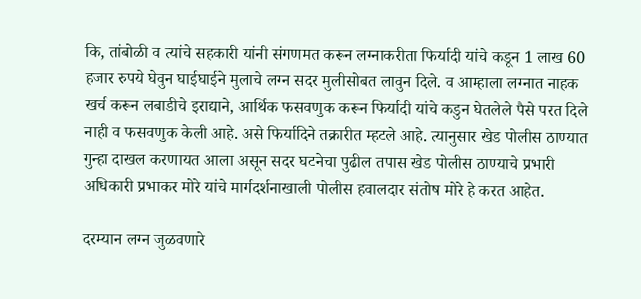कि, तांबोळी व त्यांचे सहकारी यांनी संगणमत करून लग्नाकरीता फिर्यादी यांचे कडून 1 लाख 60 हजार रुपये घेवुन घाईघाईने मुलाचे लग्न सदर मुलीसोबत लावुन दिले. व आम्हाला लग्नात नाहक खर्च करून लबाडीचे इराद्याने, आर्थिक फसवणुक करून फिर्यादी यांचे कडुन घेतलेले पैसे परत दिले नाही व फसवणुक केली आहे. असे फिर्यादिने तक्रारीत म्हटले आहे. त्यानुसार खेड पोलीस ठाण्यात गुन्हा दाखल करणायत आला असून सदर घटनेचा पुढील तपास खेड पोलीस ठाण्याचे प्रभारी अधिकारी प्रभाकर मोरे यांचे मार्गदर्शनाखाली पोलीस हवालदार संतोष मोरे हे करत आहेत.

दरम्यान लग्न जुळवणारे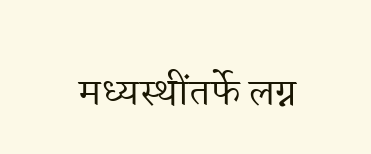मध्यस्थींतर्फे लग्न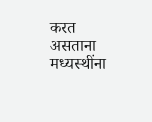करत असताना मध्यस्थींना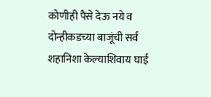कोणीही पैसे देऊ नये व दोन्हीकडच्या बाजूंची सर्व शहानिशा केल्याशिवाय घाई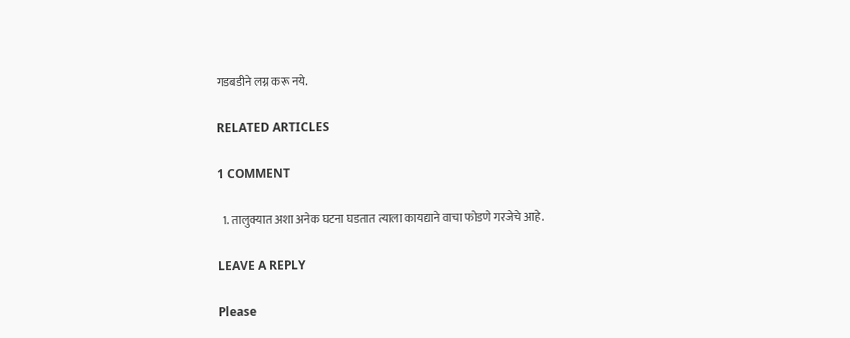गडबडीने लग्न करू नये.

RELATED ARTICLES

1 COMMENT

  1. तालुक्यात अशा अनेक घटना घडतात त्याला कायद्याने वाचा फोडणे गरजेचे आहे.

LEAVE A REPLY

Please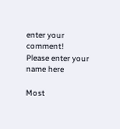enter your comment!
Please enter your name here

Most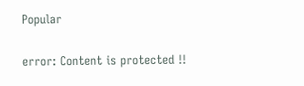Popular

error: Content is protected !!